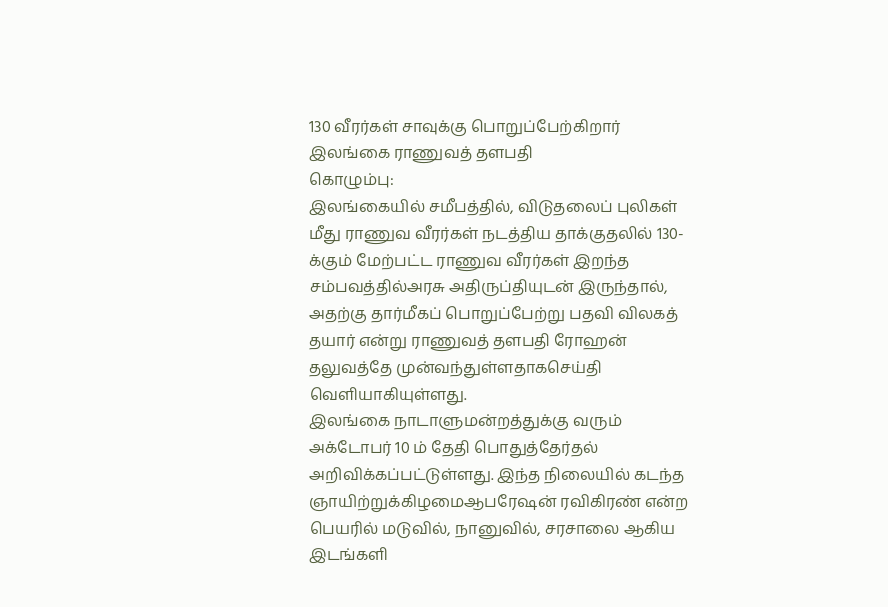130 வீரர்கள் சாவுக்கு பொறுப்பேற்கிறார் இலங்கை ராணுவத் தளபதி
கொழும்பு:
இலங்கையில் சமீபத்தில், விடுதலைப் புலிகள் மீது ராணுவ வீரர்கள் நடத்திய தாக்குதலில் 130-க்கும் மேற்பட்ட ராணுவ வீரர்கள் இறந்த சம்பவத்தில்அரசு அதிருப்தியுடன் இருந்தால், அதற்கு தார்மீகப் பொறுப்பேற்று பதவி விலகத் தயார் என்று ராணுவத் தளபதி ரோஹன் தலுவத்தே முன்வந்துள்ளதாகசெய்தி வெளியாகியுள்ளது.
இலங்கை நாடாளுமன்றத்துக்கு வரும் அக்டோபர் 10 ம் தேதி பொதுத்தேர்தல் அறிவிக்கப்பட்டுள்ளது. இந்த நிலையில் கடந்த ஞாயிற்றுக்கிழமைஆபரேஷன் ரவிகிரண் என்ற பெயரில் மடுவில், நானுவில், சரசாலை ஆகிய இடங்களி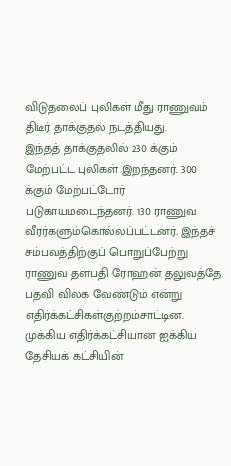விடுதலைப் புலிகள் மீது ராணுவம் திடீர் தாக்குதல் நடத்தியது.
இந்தத் தாக்குதலில் 230 க்கும் மேற்பட்ட புலிகள் இறந்தனர். 300 க்கும் மேற்பட்டோர் படுகாயமடைந்தனர். 130 ராணுவ வீரர்களும்கொல்லப்பட்டனர். இந்தச் சம்பவத்திற்குப் பொறுப்பேற்று ராணுவ தளபதி ரோஹன் தலுவத்தே பதவி விலக வேண்டும் என்று எதிர்க்கட்சிகள்குற்றம்சாட்டின.
முக்கிய எதிர்க்கட்சியான ஐக்கிய தேசியக் கட்சியின்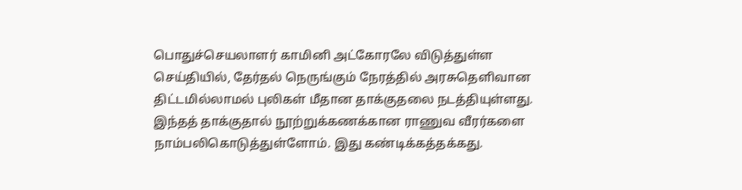பொதுச்செயலாளர் காமினி அட்கோரலே விடுத்துள்ள செய்தியில், தேர்தல் நெருங்கும் நேரத்தில் அரசுதெளிவான திட்டமில்லாமல் புலிகள் மீதான தாக்குதலை நடத்தியுள்ளது. இந்தத் தாக்குதால் நூற்றுக்கணக்கான ராணுவ வீரர்களை நாம்பலிகொடுத்துள்ளோம். இது கண்டிக்கத்தக்கது.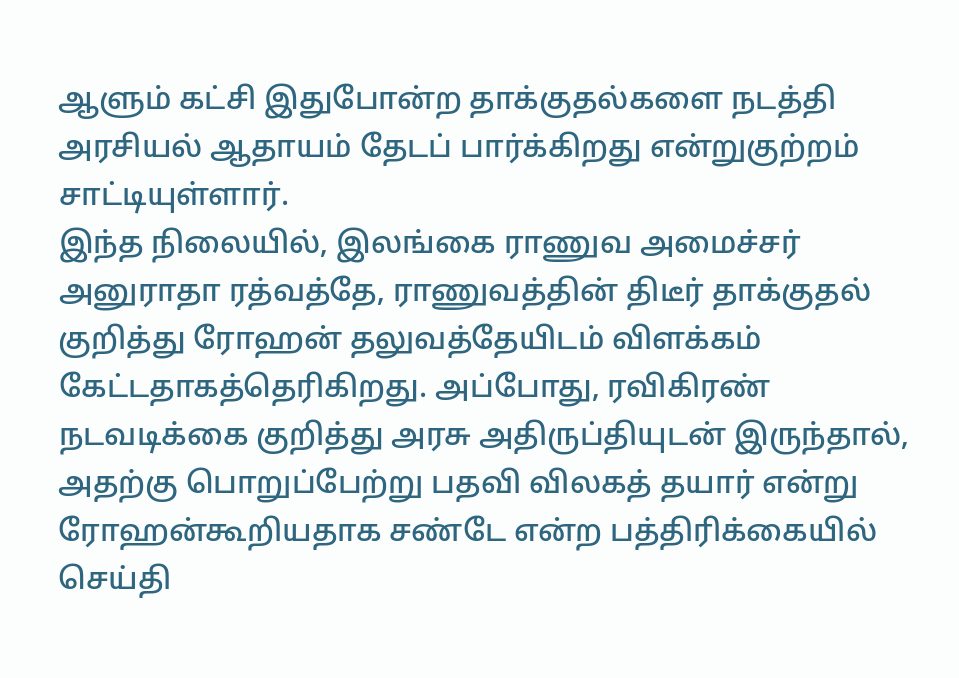ஆளும் கட்சி இதுபோன்ற தாக்குதல்களை நடத்தி அரசியல் ஆதாயம் தேடப் பார்க்கிறது என்றுகுற்றம் சாட்டியுள்ளார்.
இந்த நிலையில், இலங்கை ராணுவ அமைச்சர் அனுராதா ரத்வத்தே, ராணுவத்தின் திடீர் தாக்குதல் குறித்து ரோஹன் தலுவத்தேயிடம் விளக்கம் கேட்டதாகத்தெரிகிறது. அப்போது, ரவிகிரண் நடவடிக்கை குறித்து அரசு அதிருப்தியுடன் இருந்தால், அதற்கு பொறுப்பேற்று பதவி விலகத் தயார் என்று ரோஹன்கூறியதாக சண்டே என்ற பத்திரிக்கையில் செய்தி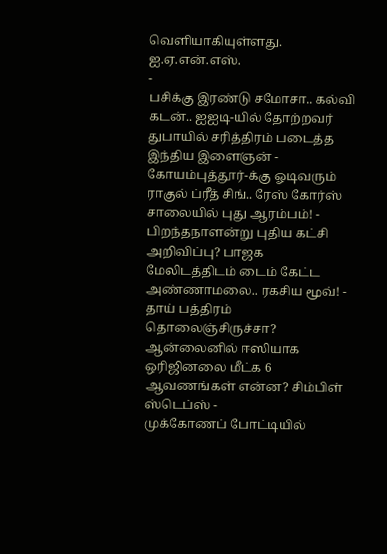வெளியாகியுள்ளது.
ஐ.ஏ.என்.எஸ்.
-
பசிக்கு இரண்டு சமோசா.. கல்வி கடன்.. ஐஐடி-யில் தோற்றவர் துபாயில் சரித்திரம் படைத்த இந்திய இளைஞன் -
கோயம்புத்தூர்-க்கு ஓடிவரும் ராகுல் ப்ரீத் சிங்.. ரேஸ் கோர்ஸ் சாலையில் புது ஆரம்பம்! -
பிறந்தநாளன்று புதிய கட்சி அறிவிப்பு? பாஜக மேலிடத்திடம் டைம் கேட்ட அண்ணாமலை.. ரகசிய மூவ்! -
தாய் பத்திரம் தொலைஞ்சிருச்சா? ஆன்லைனில் ஈஸியாக ஒரிஜினலை மீட்க 6 ஆவணங்கள் என்ன? சிம்பிள் ஸ்டெப்ஸ் -
முக்கோணப் போட்டியில்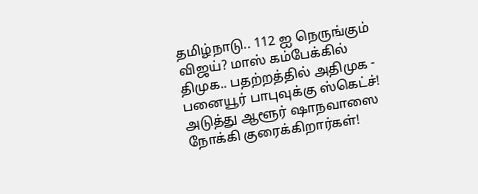தமிழ்நாடு.. 112 ஐ நெருங்கும் விஜய்? மாஸ் கம்பேக்கில் திமுக.. பதற்றத்தில் அதிமுக -
பனையூர் பாபுவுக்கு ஸ்கெட்ச்! அடுத்து ஆளூர் ஷாநவாஸை நோக்கி குரைக்கிறார்கள்!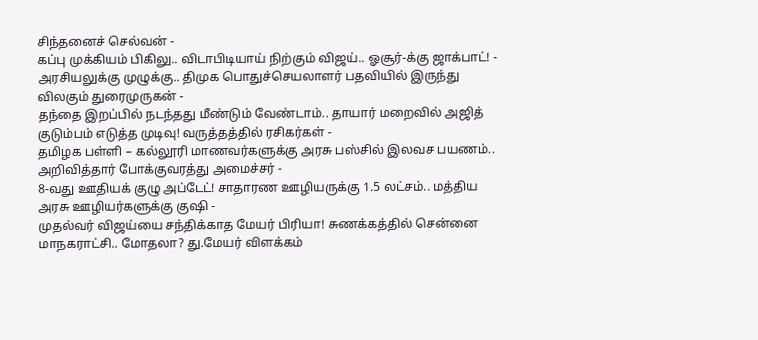சிந்தனைச் செல்வன் -
கப்பு முக்கியம் பிகிலு.. விடாபிடியாய் நிற்கும் விஜய்.. ஓசூர்-க்கு ஜாக்பாட்! -
அரசியலுக்கு முழுக்கு.. திமுக பொதுச்செயலாளர் பதவியில் இருந்து விலகும் துரைமுருகன் -
தந்தை இறப்பில் நடந்தது மீண்டும் வேண்டாம்.. தாயார் மறைவில் அஜித் குடும்பம் எடுத்த முடிவு! வருத்தத்தில் ரசிகர்கள் -
தமிழக பள்ளி – கல்லூரி மாணவர்களுக்கு அரசு பஸ்சில் இலவச பயணம்.. அறிவித்தார் போக்குவரத்து அமைச்சர் -
8-வது ஊதியக் குழு அப்டேட்! சாதாரண ஊழியருக்கு 1.5 லட்சம்.. மத்திய அரசு ஊழியர்களுக்கு குஷி -
முதல்வர் விஜய்யை சந்திக்காத மேயர் பிரியா! சுணக்கத்தில் சென்னை மாநகராட்சி.. மோதலா? து.மேயர் விளக்கம்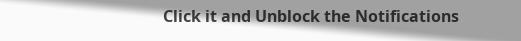Click it and Unblock the Notifications